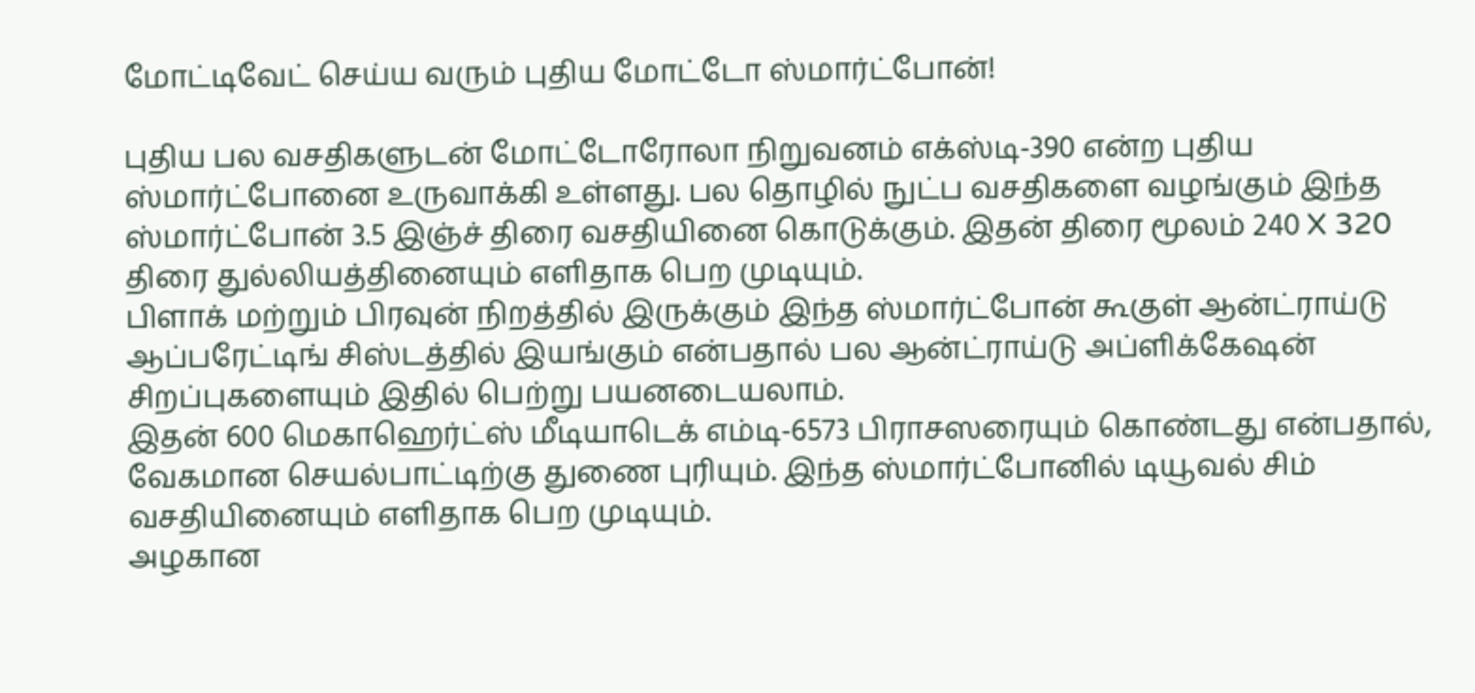மோட்டிவேட் செய்ய வரும் புதிய மோட்டோ ஸ்மார்ட்போன்!

புதிய பல வசதிகளுடன் மோட்டோரோலா நிறுவனம் எக்ஸ்டி-390 என்ற புதிய ஸ்மார்ட்போனை உருவாக்கி உள்ளது. பல தொழில் நுட்ப வசதிகளை வழங்கும் இந்த ஸ்மார்ட்போன் 3.5 இஞ்ச் திரை வசதியினை கொடுக்கும். இதன் திரை மூலம் 240 X 320 திரை துல்லியத்தினையும் எளிதாக பெற முடியும்.
பிளாக் மற்றும் பிரவுன் நிறத்தில் இருக்கும் இந்த ஸ்மார்ட்போன் கூகுள் ஆன்ட்ராய்டு ஆப்பரேட்டிங் சிஸ்டத்தில் இயங்கும் என்பதால் பல ஆன்ட்ராய்டு அப்ளிக்கேஷன் சிறப்புகளையும் இதில் பெற்று பயனடையலாம்.
இதன் 600 மெகாஹெர்ட்ஸ் மீடியாடெக் எம்டி-6573 பிராசஸரையும் கொண்டது என்பதால், வேகமான செயல்பாட்டிற்கு துணை புரியும். இந்த ஸ்மார்ட்போனில் டியூவல் சிம் வசதியினையும் எளிதாக பெற முடியும்.
அழகான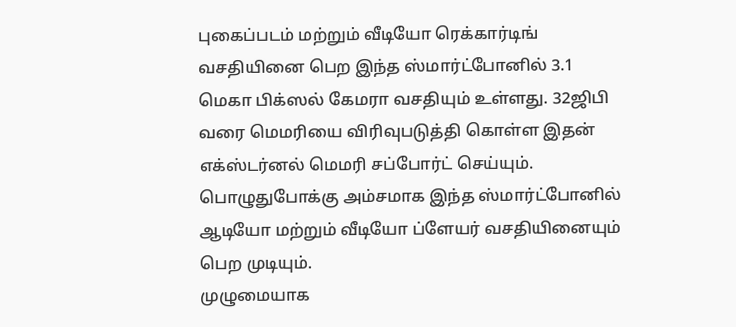புகைப்படம் மற்றும் வீடியோ ரெக்கார்டிங் வசதியினை பெற இந்த ஸ்மார்ட்போனில் 3.1 மெகா பிக்ஸல் கேமரா வசதியும் உள்ளது. 32ஜிபி வரை மெமரியை விரிவுபடுத்தி கொள்ள இதன் எக்ஸ்டர்னல் மெமரி சப்போர்ட் செய்யும். பொழுதுபோக்கு அம்சமாக இந்த ஸ்மார்ட்போனில் ஆடியோ மற்றும் வீடியோ ப்ளேயர் வசதியினையும் பெற முடியும்.
முழுமையாக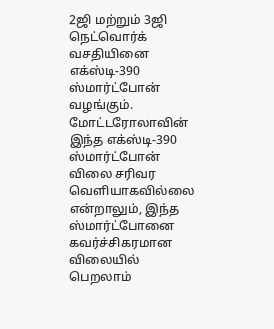2ஜி மற்றும் 3ஜி நெட்வொர்க் வசதியினை எக்ஸ்டி-390 ஸ்மார்ட்போன் வழங்கும். மோட்டரோலாவின் இந்த எக்ஸ்டி-390 ஸ்மார்ட்போன் விலை சரிவர வெளியாகவில்லை என்றாலும், இந்த ஸ்மார்ட்போனை கவர்ச்சிகரமான விலையில் பெறலாம்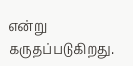என்று கருதப்படுகிறது.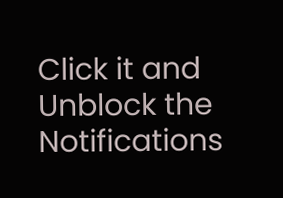Click it and Unblock the Notifications